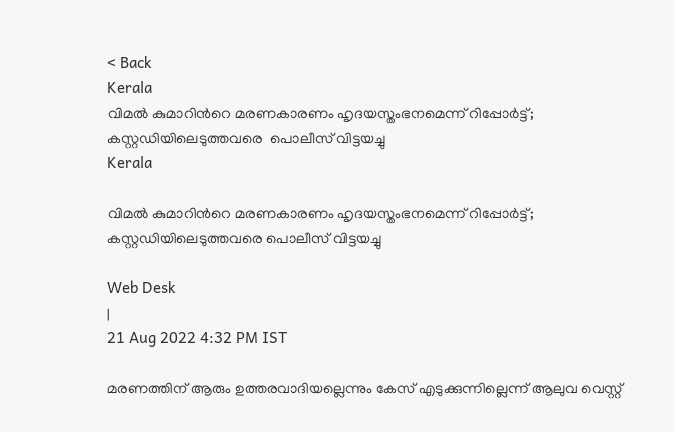< Back
Kerala
വിമൽ കുമാറിന്‍റെ മരണകാരണം ഹൃദയസ്തംഭനമെന്ന് റിപ്പോര്‍ട്ട്; കസ്റ്റഡിയിലെടുത്തവരെ  പൊലീസ് വിട്ടയച്ചു
Kerala

വിമൽ കുമാറിന്‍റെ മരണകാരണം ഹൃദയസ്തംഭനമെന്ന് റിപ്പോര്‍ട്ട്; കസ്റ്റഡിയിലെടുത്തവരെ പൊലീസ് വിട്ടയച്ചു

Web Desk
|
21 Aug 2022 4:32 PM IST

മരണത്തിന് ആരും ഉത്തരവാദിയല്ലെന്നും കേസ് എടുക്കുന്നില്ലെന്ന് ആലുവ വെസ്റ്റ്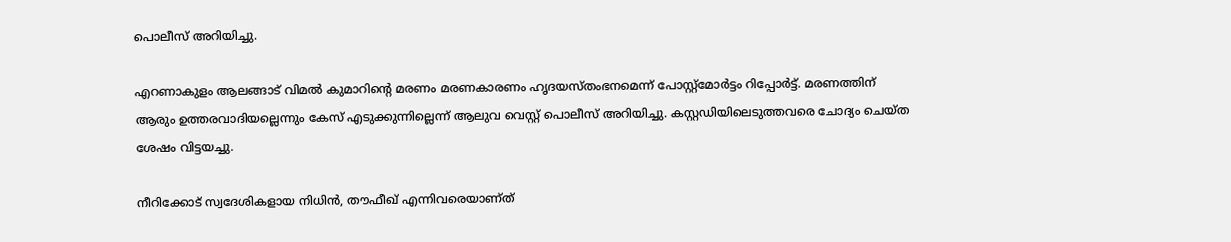പൊലീസ് അറിയിച്ചു.

എറണാകുളം ആലങ്ങാട് വിമൽ കുമാറിന്‍റെ മരണം മരണകാരണം ഹൃദയസ്തംഭനമെന്ന് പോസ്റ്റ്മോർട്ടം റിപ്പോർട്ട്. മരണത്തിന് ആരും ഉത്തരവാദിയല്ലെന്നും കേസ് എടുക്കുന്നില്ലെന്ന് ആലുവ വെസ്റ്റ് പൊലീസ് അറിയിച്ചു. കസ്റ്റഡിയിലെടുത്തവരെ ചോദ്യം ചെയ്ത ശേഷം വിട്ടയച്ചു.

നീറിക്കോട് സ്വദേശികളായ നിധിൻ, തൗഫീഖ് എന്നിവരെയാണ്ത്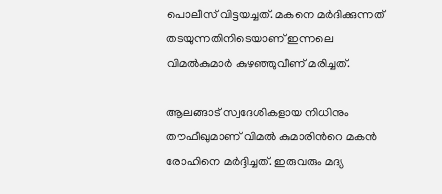പൊലീസ് വിട്ടയച്ചത്. മകനെ മർദിക്കുന്നത് തടയുന്നതിനിടെയാണ് ഇന്നലെ വിമൽകുമാർ കുഴഞ്ഞുവീണ് മരിച്ചത്.

ആലങ്ങാട് സ്വദേശികളായ നിധിനും തൗഫീഖുമാണ് വിമല്‍ കുമാരിന്‍റെ മകൻ രോഹിനെ മര്‍ദ്ദിച്ചത്. ഇരുവരും മദ്യ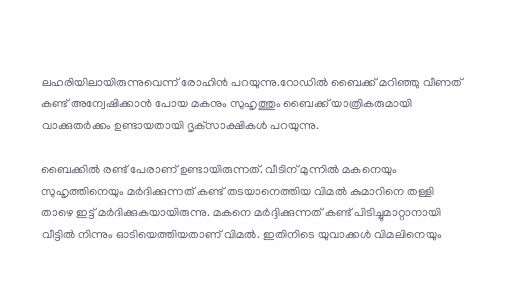ലഹരിയിലായിരുന്നുവെന്ന് രോഹിൻ പറയുന്നു.റോഡിൽ ബൈക്ക് മറിഞ്ഞു വീണത് കണ്ട് അന്വേഷിക്കാൻ പോയ മകനും സുഹൃത്തും ബൈക്ക് യാത്രികരുമായി വാക്കുതർക്കം ഉണ്ടായതായി ദൃക്‌സാക്ഷികൾ പറയുന്നു.

ബൈക്കിൽ രണ്ട് പേരാണ് ഉണ്ടായിരുന്നത്. വീടിന് മുന്നിൽ മകനെയും സുഹൃത്തിനെയും മർദിക്കുന്നത് കണ്ട് തടയാനെത്തിയ വിമൽ കുമാറിനെ തള്ളി താഴെ ഇട്ട് മർദിക്കുകയായിരുന്നു. മകനെ മര്‍ദ്ദിക്കുന്നത് കണ്ട് പിടിച്ചുമാറ്റാനായി വീട്ടില്‍ നിന്നും ഓടിയെത്തിയതാണ് വിമല്‍. ഇതിനിടെ യുവാക്കൾ വിമലിനെയും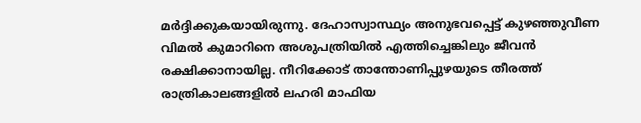മർദ്ദിക്കുകയായിരുന്നു. ദേഹാസ്വാസ്ഥ്യം അനുഭവപ്പെട്ട് കുഴഞ്ഞുവീണ വിമൽ കുമാറിനെ അശുപത്രിയിൽ എത്തിച്ചെങ്കിലും ജീവൻ രക്ഷിക്കാനായില്ല. നീറിക്കോട് താന്തോണിപ്പുഴയുടെ തീരത്ത് രാത്രികാലങ്ങളിൽ ലഹരി മാഫിയ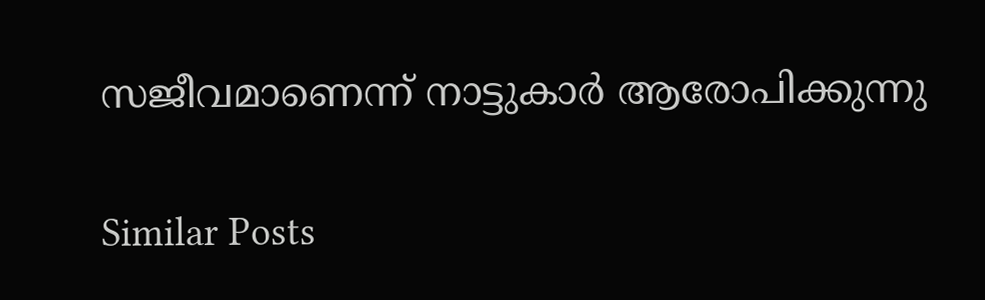സജീവമാണെന്ന് നാട്ടുകാർ ആരോപിക്കുന്നു

Similar Posts